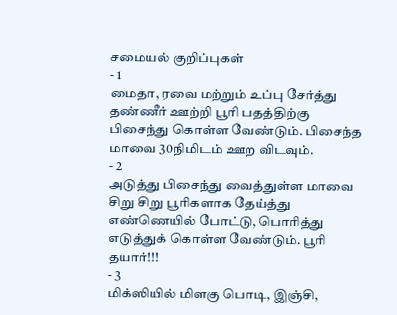சமையல் குறிப்புகள்
- 1
மைதா, ரவை மற்றும் உப்பு சேர்த்து தண்ணீர் ஊற்றி பூரி பதத்திற்கு பிசைந்து கொள்ள வேண்டும். பிசைந்த மாவை 30நிமிடம் ஊற விடவும்.
- 2
அடுத்து பிசைந்து வைத்துள்ள மாவை சிறு சிறு பூரிகளாக தேய்த்து எண்ணெயில் போட்டு, பொரித்து எடுத்துக் கொள்ள வேண்டும். பூரி தயார்!!!
- 3
மிக்ஸியில் மிளகு பொடி, இஞ்சி,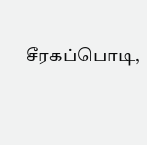சீரகப்பொடி,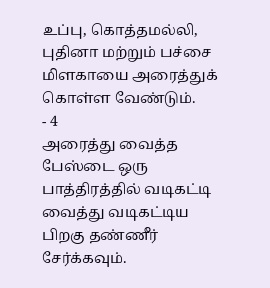உப்பு, கொத்தமல்லி, புதினா மற்றும் பச்சை மிளகாயை அரைத்துக் கொள்ள வேண்டும்.
- 4
அரைத்து வைத்த பேஸ்டை ஒரு பாத்திரத்தில் வடிகட்டி வைத்து வடிகட்டிய பிறகு தண்ணீர் சேர்க்கவும்.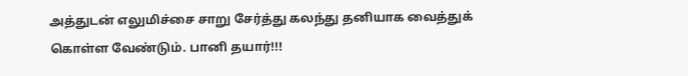அத்துடன் எலுமிச்சை சாறு சேர்த்து கலந்து தனியாக வைத்துக் கொள்ள வேண்டும். பானி தயார்!!!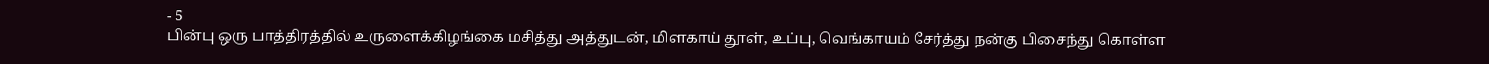- 5
பின்பு ஒரு பாத்திரத்தில் உருளைக்கிழங்கை மசித்து அத்துடன், மிளகாய் தூள், உப்பு, வெங்காயம் சேர்த்து நன்கு பிசைந்து கொள்ள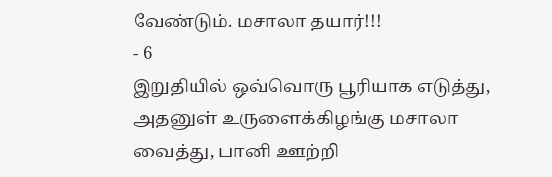வேண்டும். மசாலா தயார்!!!
- 6
இறுதியில் ஒவ்வொரு பூரியாக எடுத்து, அதனுள் உருளைக்கிழங்கு மசாலா வைத்து, பானி ஊற்றி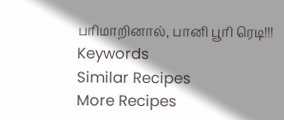பரிமாறினால், பானி பூரி ரெடி!!!
Keywords
Similar Recipes
More Recipes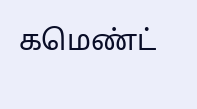கமெண்ட்